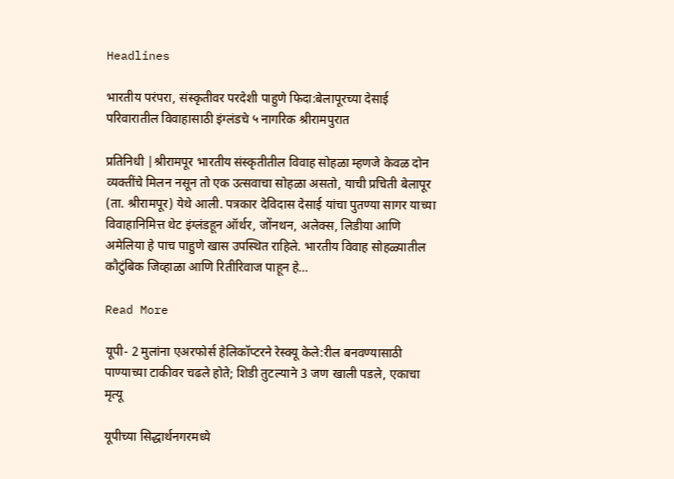Headlines

भारतीय परंपरा, संस्कृतीवर परदेशी पाहुणे फिदा:बेलापूरच्या देसाई परिवारातील विवाहासाठी इंग्लंडचे ५ नागरिक श्रीरामपुरात

प्रतिनिधी |श्रीरामपूर भारतीय संस्कृतीतील विवाह सोहळा म्हणजे केवळ दोन व्यक्तींचे मिलन नसून तो एक उत्सवाचा सोहळा असतो, याची प्रचिती बेलापूर (ता. श्रीरामपूर) येथे आली. पत्रकार देविदास देसाई यांचा पुतण्या सागर याच्या विवाहानिमित्त थेट इंग्लंडहून ऑर्थर, जोंनथन, अलेक्स, लिडीया आणि अमेलिया हे पाच पाहुणे खास उपस्थित राहिले. भारतीय विवाह सोहळ्यातील कौटुंबिक जिव्हाळा आणि रितीरिवाज पाहून हे…

Read More

यूपी- 2 मुलांना एअरफोर्स हेलिकॉप्टरने रेस्क्यू केले:रील बनवण्यासाठी पाण्याच्या टाकीवर चढले होते; शिडी तुटल्याने 3 जण खाली पडले, एकाचा मृत्यू

यूपीच्या सिद्धार्थनगरमध्ये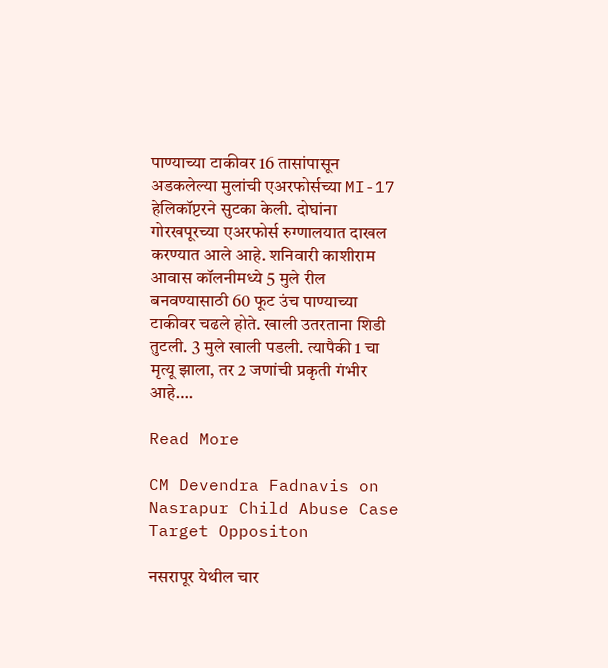पाण्याच्या टाकीवर 16 तासांपासून अडकलेल्या मुलांची एअरफोर्सच्या MI-17 हेलिकॉप्टरने सुटका केली. दोघांना गोरखपूरच्या एअरफोर्स रुग्णालयात दाखल करण्यात आले आहे. शनिवारी काशीराम आवास कॉलनीमध्ये 5 मुले रील बनवण्यासाठी 60 फूट उंच पाण्याच्या टाकीवर चढले होते. खाली उतरताना शिडी तुटली. 3 मुले खाली पडली. त्यापैकी 1 चा मृत्यू झाला, तर 2 जणांची प्रकृती गंभीर आहे….

Read More

CM Devendra Fadnavis on Nasrapur Child Abuse Case Target Oppositon

नसरापूर येथील चार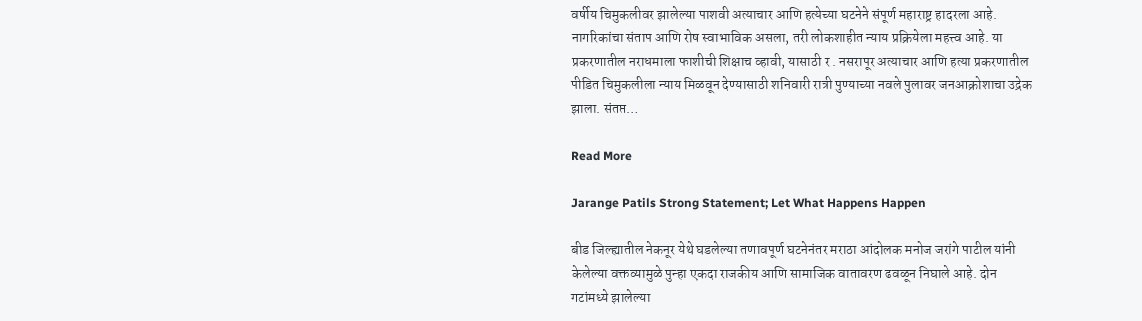वर्षीय चिमुकलीवर झालेल्या पाशवी अत्याचार आणि हत्येच्या घटनेने संपूर्ण महाराष्ट्र हादरला आहे. नागरिकांचा संताप आणि रोष स्वाभाविक असला, तरी लोकशाहीत न्याय प्रक्रियेला महत्त्व आहे. या प्रकरणातील नराधमाला फाशीची शिक्षाच व्हावी, यासाठी र . नसरापूर अत्याचार आणि हत्या प्रकरणातील पीडित चिमुकलीला न्याय मिळवून देण्यासाठी शनिवारी रात्री पुण्याच्या नवले पुलावर जनआक्रोशाचा उद्रेक झाला. संतप्त…

Read More

Jarange Patils Strong Statement; Let What Happens Happen

बीड जिल्ह्यातील नेकनूर येथे घडलेल्या तणावपूर्ण घटनेनंतर मराठा आंदोलक मनोज जरांगे पाटील यांनी केलेल्या वक्तव्यामुळे पुन्हा एकदा राजकीय आणि सामाजिक वातावरण ढवळून निघाले आहे. दोन गटांमध्ये झालेल्या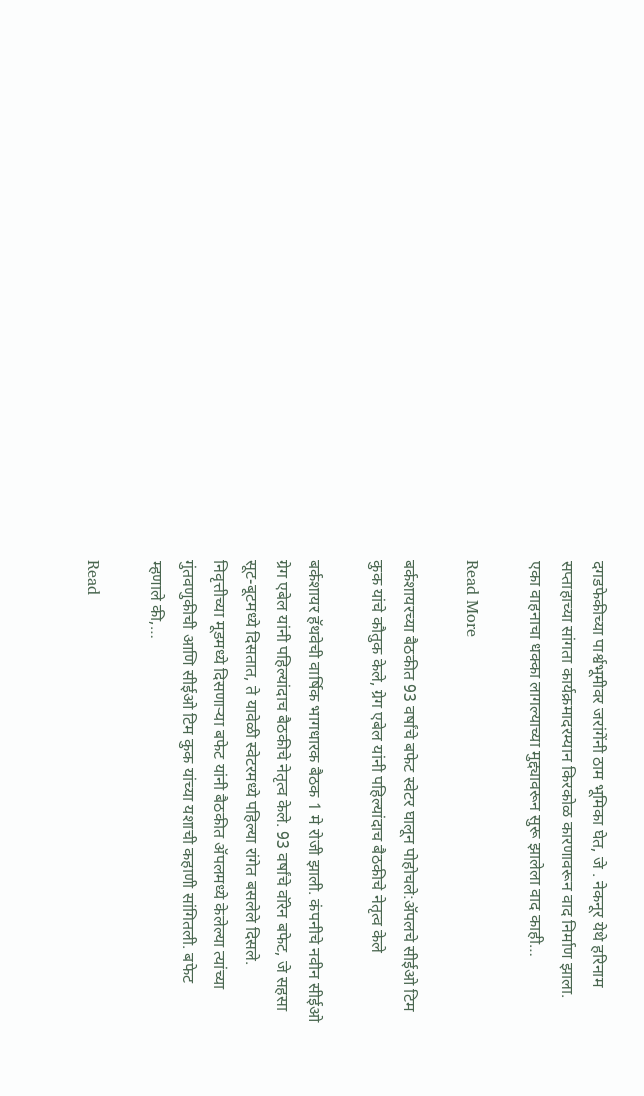दगडफेकीच्या पार्श्वभूमीवर जरांगेंनी ठाम भूमिका घेत, जे . नेकनूर येथे हरिनाम सप्ताहाच्या सांगता कार्यक्रमादरम्यान किरकोळ कारणावरून वाद निर्माण झाला. एका वाहनाचा धक्का लागल्याच्या मुद्द्यावरून सुरू झालेला वाद काही…

Read More

बर्कशायरच्या बैठकीत 93 वर्षांचे बफेट स्वेटर घालून पोहोचले:ॲपलचे सीईओ टिम कुक यांचे कौतुक केले, ग्रेग एबेल यांनी पहिल्यांदाच बैठकीचे नेतृत्व केले

बर्कशायर हॅथवेची वार्षिक भागधारक बैठक 1 मे रोजी झाली. कंपनीचे नवीन सीईओ ग्रेग एबेल यांनी पहिल्यांदाच बैठकीचे नेतृत्व केले. 93 वर्षांचे वॉरेन बफेट, जे सहसा सूट-बूटमध्ये दिसतात, ते यावेळी स्वेटरमध्ये पहिल्या रांगेत बसलेले दिसले. निवृत्तीच्या मूडमध्ये दिसणाऱ्या बफेट यांनी बैठकीत ॲपलमध्ये केलेल्या त्यांच्या गुंतवणुकीची आणि सीईओ टिम कुक यांच्या यशाची कहाणी सांगितली. बफेट म्हणाले की,…

Read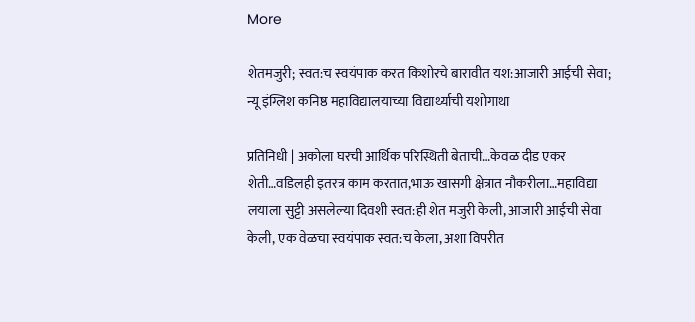More

शेतमजुरी; स्वत:च स्वयंपाक करत किशोरचे बारावीत यश:आजारी आईची सेवा; न्यू इंग्लिश कनिष्ठ महाविद्यालयाच्या विद्यार्थ्याची यशोगाथा

प्रतिनिधी | अकोला घरची आर्थिक परिस्थिती बेताची…केवळ दीड एकर शेती…वडिलही इतरत्र काम करतात,भाऊ खासगी क्षेत्रात नौकरीला…महाविद्या लयाला सुट्टी असलेल्या दिवशी स्वत:ही शेत मजुरी केली, आजारी आईची सेवा केली, एक वेळचा स्वयंपाक स्वत:च केला, अशा विपरीत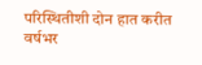परिस्थितीशी दोन हात करीत वर्षभर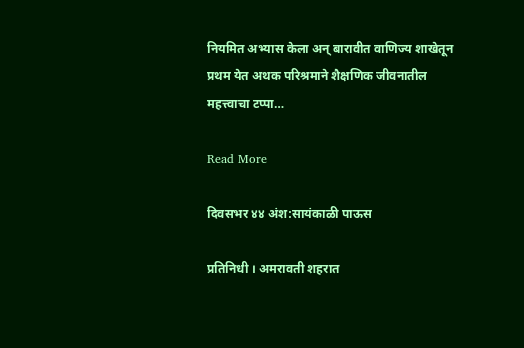नियमित अभ्यास केला अन् बारावीत वाणिज्य शाखेतून प्रथम येत अथक परिश्रमाने शैक्षणिक जीवनातील महत्त्वाचा टप्पा…

Read More

दिवसभर ४४ अंश:सायंकाळी पाऊस

प्रतिनिधी । अमरावती शहरात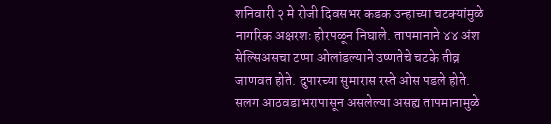शनिवारी २ मे रोजी दिवसभर कडक उन्हाच्या चटक्यांमुळे नागरिक अक्षरशः होरपळून निघाले. तापमानाने ४४ अंश सेल्सिअसचा टप्पा ओलांडल्याने उष्णतेचे चटके तीव्र जाणवत होते. दुपारच्या सुमारास रस्ते ओस पडले होते. सलग आठवडाभरापासून असलेल्या असह्य तापमानामुळे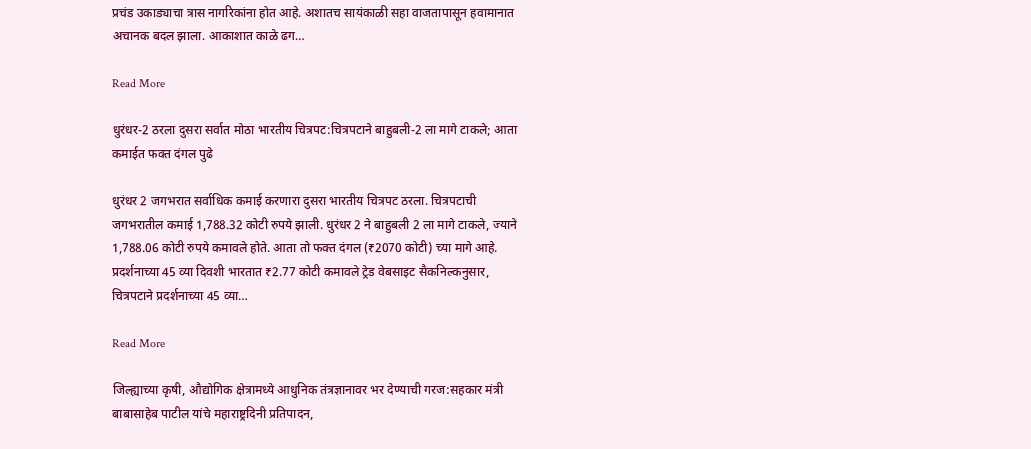प्रचंड उकाड्याचा त्रास नागरिकांना होत आहे. अशातच सायंकाळी सहा वाजतापासून हवामानात अचानक बदल झाला. आकाशात काळे ढग…

Read More

धुरंधर-2 ठरला दुसरा सर्वात मोठा भारतीय चित्रपट:चित्रपटाने बाहुबली-2 ला मागे टाकले; आता कमाईत फक्त दंगल पुढे

धुरंधर 2 जगभरात सर्वाधिक कमाई करणारा दुसरा भारतीय चित्रपट ठरला. चित्रपटाची जगभरातील कमाई 1,788.32 कोटी रुपये झाली. धुरंधर 2 ने बाहुबली 2 ला मागे टाकले, ज्याने 1,788.06 कोटी रुपये कमावले होते. आता तो फक्त दंगल (₹2070 कोटी) च्या मागे आहे. प्रदर्शनाच्या 45 व्या दिवशी भारतात ₹2.77 कोटी कमावले ट्रेड वेबसाइट सैकनिल्कनुसार, चित्रपटाने प्रदर्शनाच्या 45 व्या…

Read More

जिल्ह्याच्या कृषी, औद्योगिक क्षेत्रामध्ये आधुनिक तंत्रज्ञानावर भर देण्याची गरज:सहकार मंत्री बाबासाहेब पाटील यांचे महाराष्ट्रदिनी प्रतिपादन,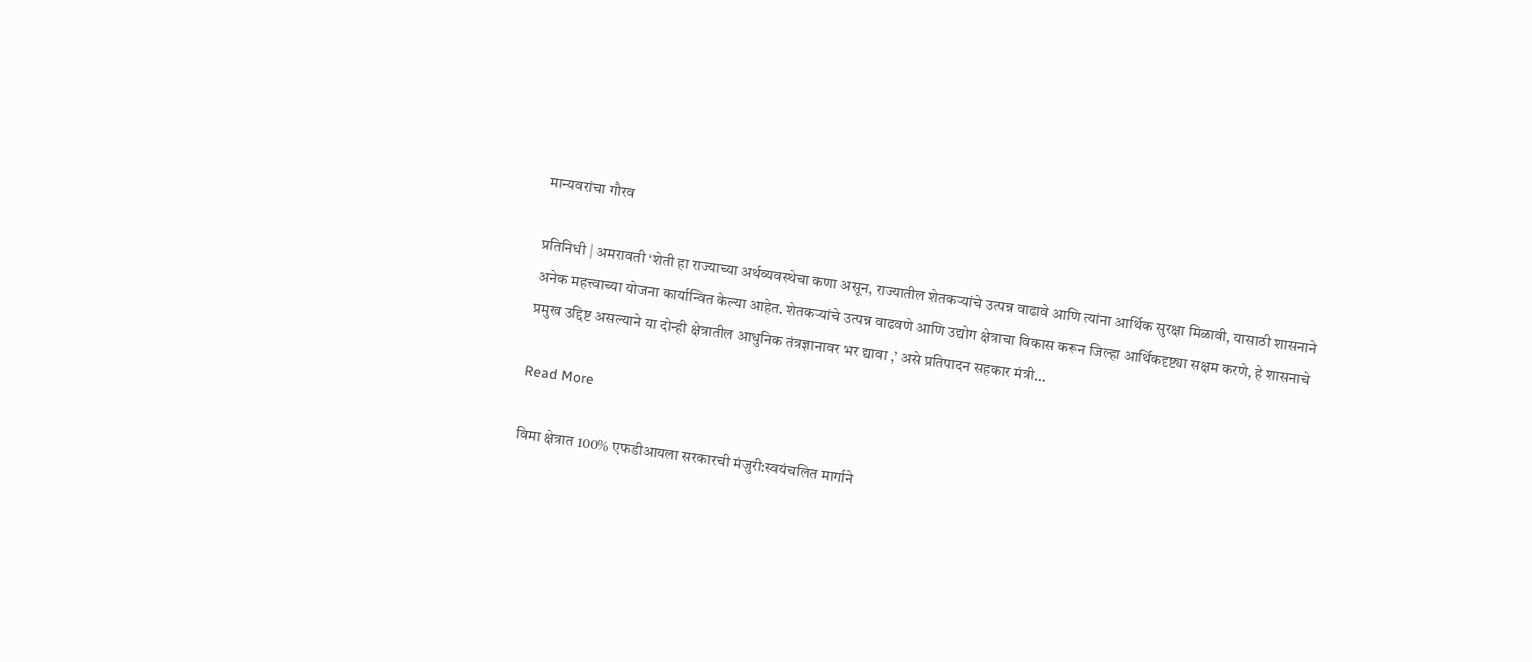मान्यवरांचा गौरव

प्रतिनिधी | अमरावती ‘शेती हा राज्याच्या अर्थव्यवस्थेचा कणा असून, राज्यातील शेतकऱ्यांचे उत्पन्न वाढावे आणि त्यांना आर्थिक सुरक्षा मिळावी, यासाठी शासनाने अनेक महत्त्वाच्या योजना कार्यान्वित केल्या आहेत. शेतकऱ्यांचे उत्पन्न वाढवणे आणि उद्योग क्षेत्राचा विकास करून जिल्हा आर्थिकदृष्ट्या सक्षम करणे, हे शासनाचे प्रमुख उद्दिष्ट असल्याने या दोन्ही क्षेत्रातील आधुनिक तंत्रज्ञानावर भर द्यावा ,’ असे प्रतिपादन सहकार मंत्री…

Read More

विमा क्षेत्रात 100% एफडीआयला सरकारची मंजुरी:स्वयंचलित मार्गाने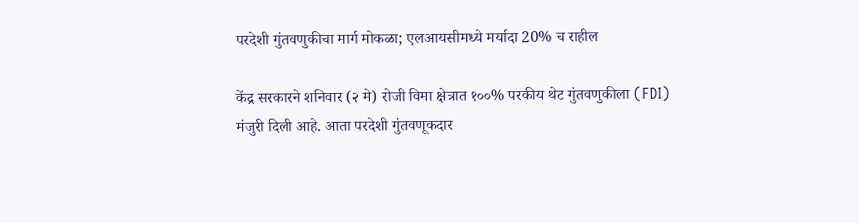परदेशी गुंतवणुकीचा मार्ग मोकळा; एलआयसीमध्ये मर्यादा 20% च राहील

केंद्र सरकारने शनिवार (२ मे) रोजी विमा क्षेत्रात १००% परकीय थेट गुंतवणुकीला (FDI) मंजुरी दिली आहे. आता परदेशी गुंतवणूकदार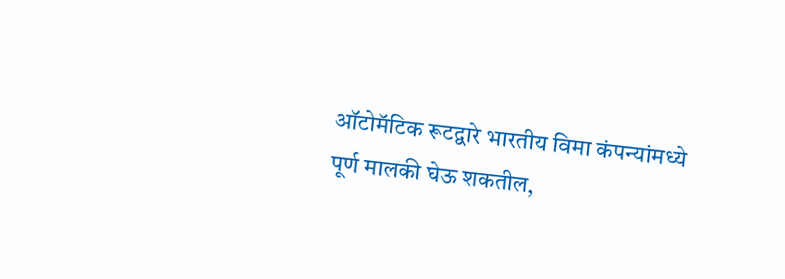ऑटोमॅटिक रूटद्वारे भारतीय विमा कंपन्यांमध्ये पूर्ण मालकी घेऊ शकतील,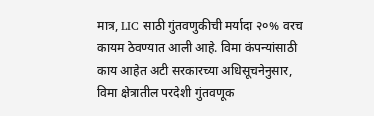मात्र, LIC साठी गुंतवणुकीची मर्यादा २०% वरच कायम ठेवण्यात आली आहे. विमा कंपन्यांसाठी काय आहेत अटी सरकारच्या अधिसूचनेनुसार, विमा क्षेत्रातील परदेशी गुंतवणूक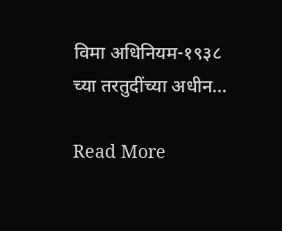विमा अधिनियम-१९३८ च्या तरतुदींच्या अधीन…

Read More